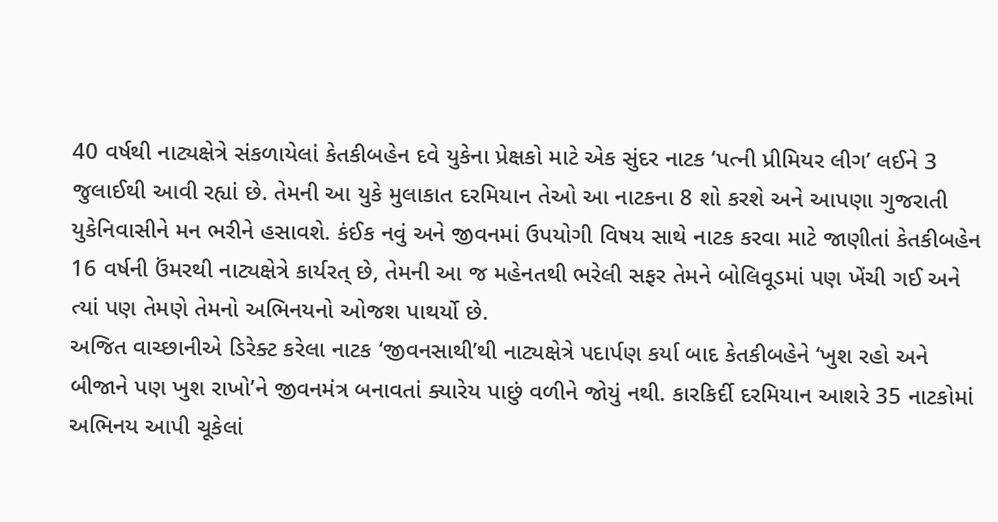40 વર્ષથી નાટ્યક્ષેત્રે સંકળાયેલાં કેતકીબહેન દવે યુકેના પ્રેક્ષકો માટે એક સુંદર નાટક ‘પત્ની પ્રીમિયર લીગ’ લઈને 3 જુલાઈથી આવી રહ્યાં છે. તેમની આ યુકે મુલાકાત દરમિયાન તેઓ આ નાટકના 8 શો કરશે અને આપણા ગુજરાતી યુકેનિવાસીને મન ભરીને હસાવશે. કંઈક નવું અને જીવનમાં ઉપયોગી વિષય સાથે નાટક કરવા માટે જાણીતાં કેતકીબહેન 16 વર્ષની ઉંમરથી નાટ્યક્ષેત્રે કાર્યરત્ છે, તેમની આ જ મહેનતથી ભરેલી સફર તેમને બોલિવૂડમાં પણ ખેંચી ગઈ અને ત્યાં પણ તેમણે તેમનો અભિનયનો ઓજશ પાથર્યો છે.
અજિત વાચ્છાનીએ ડિરેક્ટ કરેલા નાટક ‘જીવનસાથી’થી નાટ્યક્ષેત્રે પદાર્પણ કર્યા બાદ કેતકીબહેને ‘ખુશ રહો અને બીજાને પણ ખુશ રાખો’ને જીવનમંત્ર બનાવતાં ક્યારેય પાછું વળીને જોયું નથી. કારકિર્દી દરમિયાન આશરે 35 નાટકોમાં અભિનય આપી ચૂકેલાં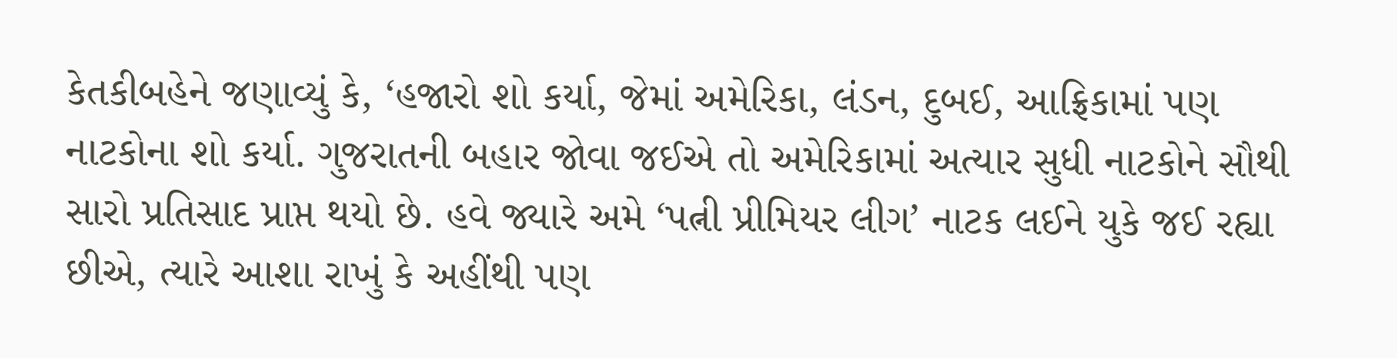કેતકીબહેને જણાવ્યું કે, ‘હજારો શો કર્યા, જેમાં અમેરિકા, લંડન, દુબઈ, આફ્રિકામાં પણ નાટકોના શો કર્યા. ગુજરાતની બહાર જોવા જઈએ તો અમેરિકામાં અત્યાર સુધી નાટકોને સૌથી સારો પ્રતિસાદ પ્રાપ્ત થયો છે. હવે જ્યારે અમે ‘પત્ની પ્રીમિયર લીગ’ નાટક લઈને યુકે જઈ રહ્યા છીએ, ત્યારે આશા રાખું કે અહીંથી પણ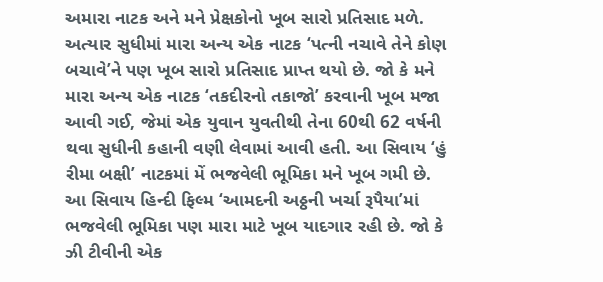અમારા નાટક અને મને પ્રેક્ષકોનો ખૂબ સારો પ્રતિસાદ મળે.
અત્યાર સુધીમાં મારા અન્ય એક નાટક ‘પત્ની નચાવે તેને કોણ બચાવે’ને પણ ખૂબ સારો પ્રતિસાદ પ્રાપ્ત થયો છે. જો કે મને મારા અન્ય એક નાટક ‘તકદીરનો તકાજો’ કરવાની ખૂબ મજા આવી ગઈ, જેમાં એક યુવાન યુવતીથી તેના 60થી 62 વર્ષની થવા સુધીની કહાની વણી લેવામાં આવી હતી. આ સિવાય ‘હું રીમા બક્ષી’ નાટકમાં મેં ભજવેલી ભૂમિકા મને ખૂબ ગમી છે. આ સિવાય હિન્દી ફિલ્મ ‘આમદની અઠ્ઠની ખર્ચા રૂપૈયા’માં ભજવેલી ભૂમિકા પણ મારા માટે ખૂબ યાદગાર રહી છે. જો કે ઝી ટીવીની એક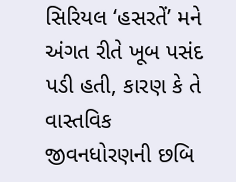સિરિયલ ‘હસરતેં’ મને અંગત રીતે ખૂબ પસંદ પડી હતી, કારણ કે તે વાસ્તવિક જીવનધોરણની છબિ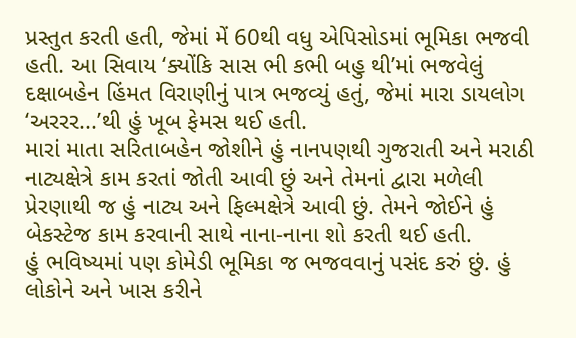પ્રસ્તુત કરતી હતી, જેમાં મેં 60થી વધુ એપિસોડમાં ભૂમિકા ભજવી હતી. આ સિવાય ‘ક્યોંકિ સાસ ભી કભી બહુ થી’માં ભજવેલું દક્ષાબહેન હિંમત વિરાણીનું પાત્ર ભજવ્યું હતું, જેમાં મારા ડાયલોગ ‘અરરર...’થી હું ખૂબ ફેમસ થઈ હતી.
મારાં માતા સરિતાબહેન જોશીને હું નાનપણથી ગુજરાતી અને મરાઠી નાટ્યક્ષેત્રે કામ કરતાં જોતી આવી છું અને તેમનાં દ્વારા મળેલી પ્રેરણાથી જ હું નાટ્ય અને ફિલ્મક્ષેત્રે આવી છું. તેમને જોઈને હું બેકસ્ટેજ કામ કરવાની સાથે નાના-નાના શો કરતી થઈ હતી.
હું ભવિષ્યમાં પણ કોમેડી ભૂમિકા જ ભજવવાનું પસંદ કરું છું. હું લોકોને અને ખાસ કરીને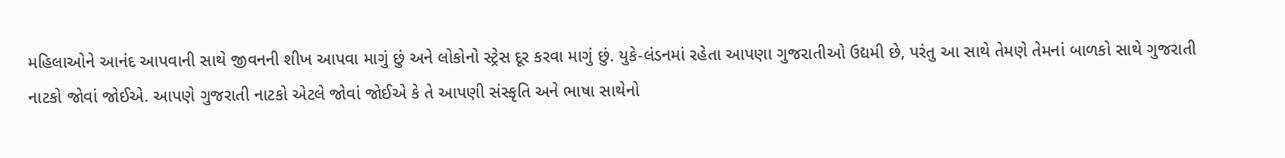મહિલાઓને આનંદ આપવાની સાથે જીવનની શીખ આપવા માગું છું અને લોકોનો સ્ટ્રેસ દૂર કરવા માગું છું. યુકે-લંડનમાં રહેતા આપણા ગુજરાતીઓ ઉદ્યમી છે, પરંતુ આ સાથે તેમણે તેમનાં બાળકો સાથે ગુજરાતી નાટકો જોવાં જોઈએ. આપણે ગુજરાતી નાટકો એટલે જોવાં જોઈએ કે તે આપણી સંસ્કૃતિ અને ભાષા સાથેનો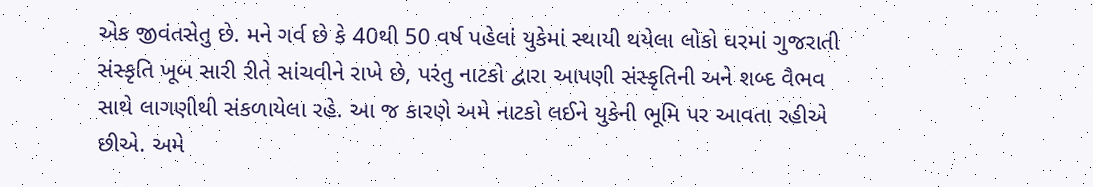એક જીવંતસેતુ છે. મને ગર્વ છે કે 40થી 50 વર્ષ પહેલાં યુકેમાં સ્થાયી થયેલા લોકો ઘરમાં ગુજરાતી સંસ્કૃતિ ખૂબ સારી રીતે સાંચવીને રાખે છે, પરંતુ નાટકો દ્વારા આપણી સંસ્કૃતિની અને શબ્દ વૈભવ સાથે લાગણીથી સંકળાયેલા રહે. આ જ કારણે અમે નાટકો લઈને યુકેની ભૂમિ પર આવતા રહીએ છીએ. અમે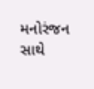મનોરંજન સાથે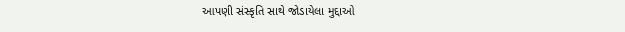આપણી સંસ્કૃતિ સાથે જોડાયેલા મુદ્દાઓ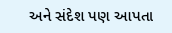અને સંદેશ પણ આપતા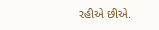રહીએ છીએ.